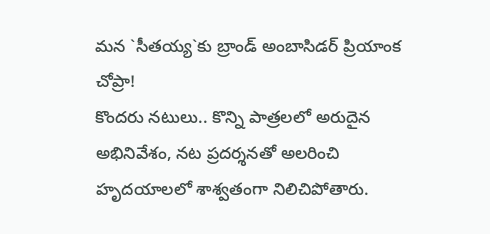మన `సీతయ్య`కు బ్రాండ్ అంబాసిడర్ ప్రియాంక చోప్రా!
కొందరు నటులు.. కొన్ని పాత్రలలో అరుదైన అభినివేశం, నట ప్రదర్శనతో అలరించి హృదయాలలో శాశ్వతంగా నిలిచిపోతారు.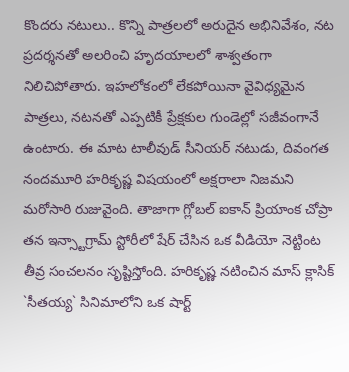కొందరు నటులు.. కొన్ని పాత్రలలో అరుదైన అభినివేశం, నట ప్రదర్శనతో అలరించి హృదయాలలో శాశ్వతంగా నిలిచిపోతారు. ఇహలోకంలో లేకపోయినా వైవిధ్యమైన పాత్రలు, నటనతో ఎప్పటికీ ప్రేక్షకుల గుండెల్లో సజీవంగానే ఉంటారు. ఈ మాట టాలీవుడ్ సీనియర్ నటుడు, దివంగత నందమూరి హరికృష్ణ విషయంలో అక్షరాలా నిజమని మరోసారి రుజువైంది. తాజాగా గ్లోబల్ ఐకాన్ ప్రియాంక చోప్రా తన ఇన్స్టాగ్రామ్ స్టోరీలో షేర్ చేసిన ఒక వీడియో నెట్టింట తీవ్ర సంచలనం సృష్టిస్తోంది. హరికృష్ణ నటించిన మాస్ క్లాసిక్ `సీతయ్య` సినిమాలోని ఒక షార్ట్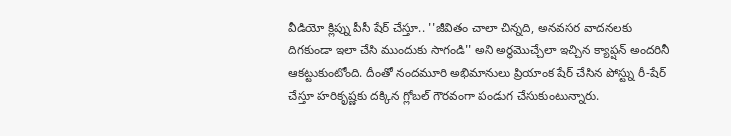వీడియో క్లిప్ను పీసీ షేర్ చేస్తూ.. ''జీవితం చాలా చిన్నది, అనవసర వాదనలకు దిగకుండా ఇలా చేసి ముందుకు సాగండి'' అని అర్థమొచ్చేలా ఇచ్చిన క్యాప్షన్ అందరినీ ఆకట్టుకుంటోంది. దీంతో నందమూరి అభిమానులు ప్రియాంక షేర్ చేసిన పోస్ట్ను రీ-షేర్ చేస్తూ హరికృష్ణకు దక్కిన గ్లోబల్ గౌరవంగా పండుగ చేసుకుంటున్నారు.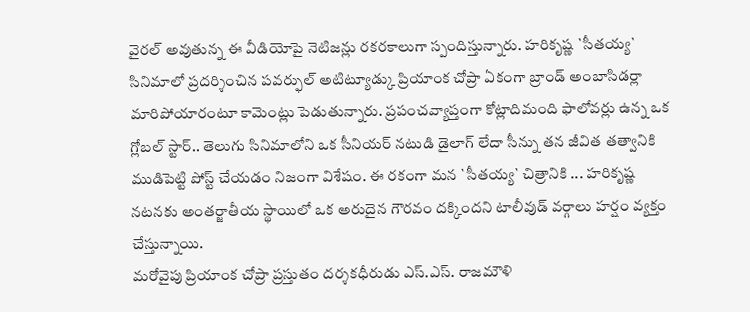వైరల్ అవుతున్న ఈ వీడియోపై నెటిజన్లు రకరకాలుగా స్పందిస్తున్నారు. హరికృష్ణ `సీతయ్య` సినిమాలో ప్రదర్శించిన పవర్ఫుల్ అటిట్యూడ్కు ప్రియాంక చోప్రా ఏకంగా బ్రాండ్ అంబాసిడర్లా మారిపోయారంటూ కామెంట్లు పెడుతున్నారు. ప్రపంచవ్యాప్తంగా కోట్లాదిమంది ఫాలోవర్లు ఉన్న ఒక గ్లోబల్ స్టార్.. తెలుగు సినిమాలోని ఒక సీనియర్ నటుడి డైలాగ్ లేదా సీన్ను తన జీవిత తత్వానికి ముడిపెట్టి పోస్ట్ చేయడం నిజంగా విశేషం. ఈ రకంగా మన `సీతయ్య` చిత్రానికి ... హరికృష్ణ నటనకు అంతర్జాతీయ స్థాయిలో ఒక అరుదైన గౌరవం దక్కిందని టాలీవుడ్ వర్గాలు హర్షం వ్యక్తం చేస్తున్నాయి.
మరోవైపు ప్రియాంక చోప్రా ప్రస్తుతం దర్శకధీరుడు ఎస్.ఎస్. రాజమౌళి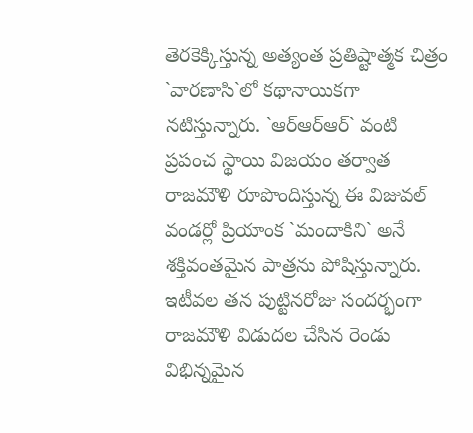తెరకెక్కిస్తున్న అత్యంత ప్రతిష్టాత్మక చిత్రం `వారణాసి`లో కథానాయికగా నటిస్తున్నారు. `ఆర్ఆర్ఆర్` వంటి ప్రపంచ స్థాయి విజయం తర్వాత రాజమౌళి రూపొందిస్తున్న ఈ విజువల్ వండర్లో ప్రియాంక `మందాకిని` అనే శక్తివంతమైన పాత్రను పోషిస్తున్నారు. ఇటీవల తన పుట్టినరోజు సందర్భంగా రాజమౌళి విడుదల చేసిన రెండు విభిన్నమైన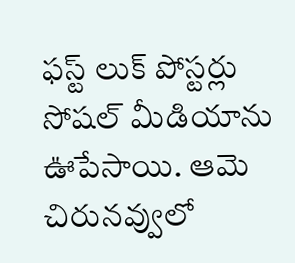ఫస్ట్ లుక్ పోస్టర్లు సోషల్ మీడియాను ఊపేసాయి. ఆమె చిరునవ్వులో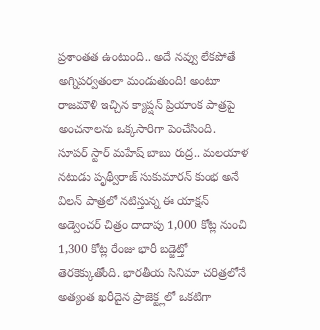ప్రశాంతత ఉంటుంది.. అదే నవ్వు లేకపోతే అగ్నిపర్వతంలా మండుతుంది! అంటూ రాజమౌళి ఇచ్చిన క్యాప్షన్ ప్రియాంక పాత్రపై అంచనాలను ఒక్కసారిగా పెంచేసింది.
సూపర్ స్టార్ మహేష్ బాబు రుద్ర.. మలయాళ నటుడు పృథ్వీరాజ్ సుకుమారన్ కుంభ అనే విలన్ పాత్రలో నటిస్తున్న ఈ యాక్షన్ అడ్వెంచర్ చిత్రం దాదాపు 1,000 కోట్ల నుంచి 1,300 కోట్ల రేంజు భారీ బడ్జెట్తో తెరకెక్కుతోంది. భారతీయ సినిమా చరిత్రలోనే అత్యంత ఖరీదైన ప్రాజెక్ట్లలో ఒకటిగా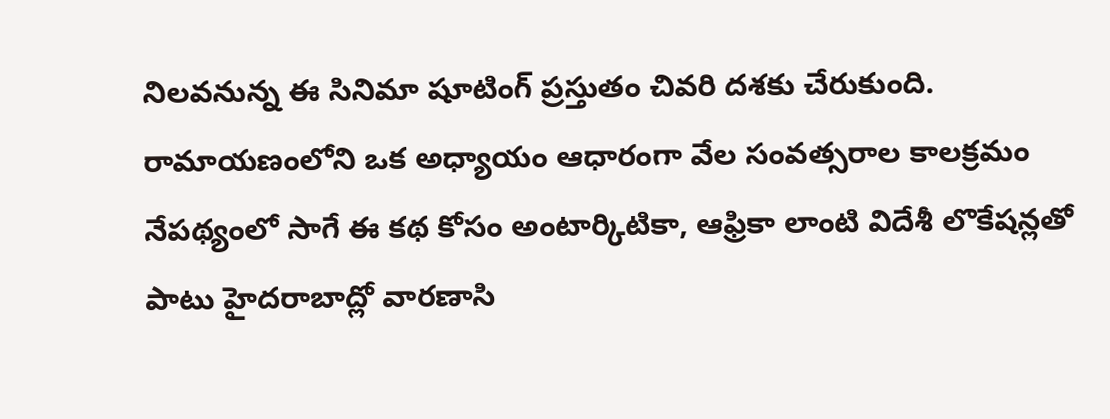నిలవనున్న ఈ సినిమా షూటింగ్ ప్రస్తుతం చివరి దశకు చేరుకుంది. రామాయణంలోని ఒక అధ్యాయం ఆధారంగా వేల సంవత్సరాల కాలక్రమం నేపథ్యంలో సాగే ఈ కథ కోసం అంటార్కిటికా, ఆఫ్రికా లాంటి విదేశీ లొకేషన్లతో పాటు హైదరాబాద్లో వారణాసి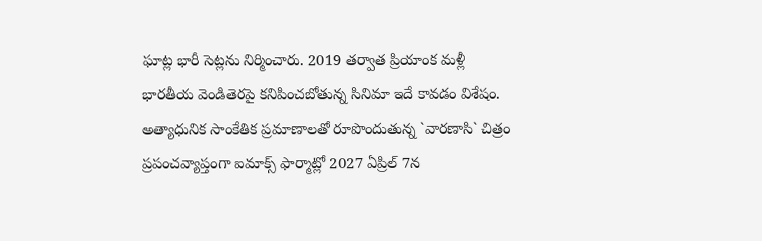ఘాట్ల భారీ సెట్లను నిర్మించారు. 2019 తర్వాత ప్రియాంక మళ్లీ భారతీయ వెండితెరపై కనిపించబోతున్న సినిమా ఇదే కావడం విశేషం.
అత్యాధునిక సాంకేతిక ప్రమాణాలతో రూపొందుతున్న `వారణాసి` చిత్రం ప్రపంచవ్యాప్తంగా ఐమాక్స్ ఫార్మాట్లో 2027 ఏప్రిల్ 7న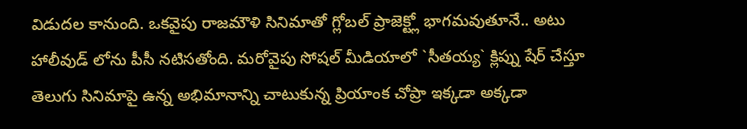విడుదల కానుంది. ఒకవైపు రాజమౌళి సినిమాతో గ్లోబల్ ప్రాజెక్ట్లో భాగమవుతూనే.. అటు హాలీవుడ్ లోను పీసీ నటిసతోంది. మరోవైపు సోషల్ మీడియాలో `సీతయ్య` క్లిప్ను షేర్ చేస్తూ తెలుగు సినిమాపై ఉన్న అభిమానాన్ని చాటుకున్న ప్రియాంక చోప్రా ఇక్కడా అక్కడా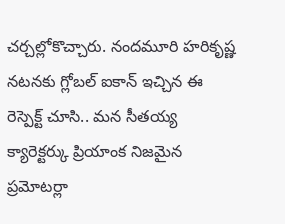చర్చల్లోకొచ్చారు. నందమూరి హరికృష్ణ నటనకు గ్లోబల్ ఐకాన్ ఇచ్చిన ఈ రెస్పెక్ట్ చూసి.. మన సీతయ్య క్యారెక్టర్కు ప్రియాంక నిజమైన ప్రమోటర్లా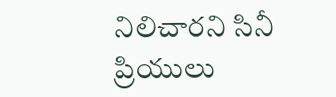నిలిచారని సినీ ప్రియులు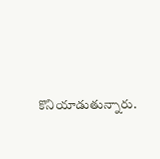కొనియాడుతున్నారు.